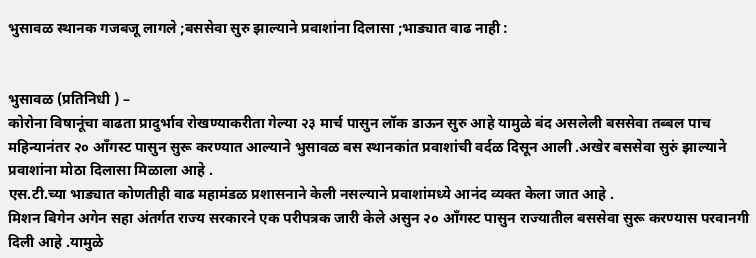भुसावळ स्थानक गजबजू लागले ;बससेवा सुरु झाल्याने प्रवाशांना दिलासा ;भाड्यात वाढ नाही :


भुसावळ (प्रतिनिधी ) –
कोरोना विषानूंचा वाढता प्रादुर्भाव रोखण्याकरीता गेल्या २३ मार्च पासुन लॉक डाऊन सुरु आहे यामुळे बंद असलेली बससेवा तब्बल पाच महिन्यानंतर २० आँगस्ट पासुन सुरू करण्यात आल्याने भुसावळ बस स्थानकांत प्रवाशांची वर्दळ दिसून आली .अखेर बससेवा सुरुं झाल्याने प्रवाशांना मोठा दिलासा मिळाला आहे .
एस.टी.च्या भाड्यात कोणतीही वाढ महामंडळ प्रशासनाने केली नसल्याने प्रवाशांमध्ये आनंद व्यक्त केला जात आहे .
मिशन बिगेन अगेन सहा अंतर्गत राज्य सरकारने एक परीपत्रक जारी केले असुन २० आँगस्ट पासुन राज्यातील बससेवा सुरू करण्यास परवानगी दिली आहे .यामुळे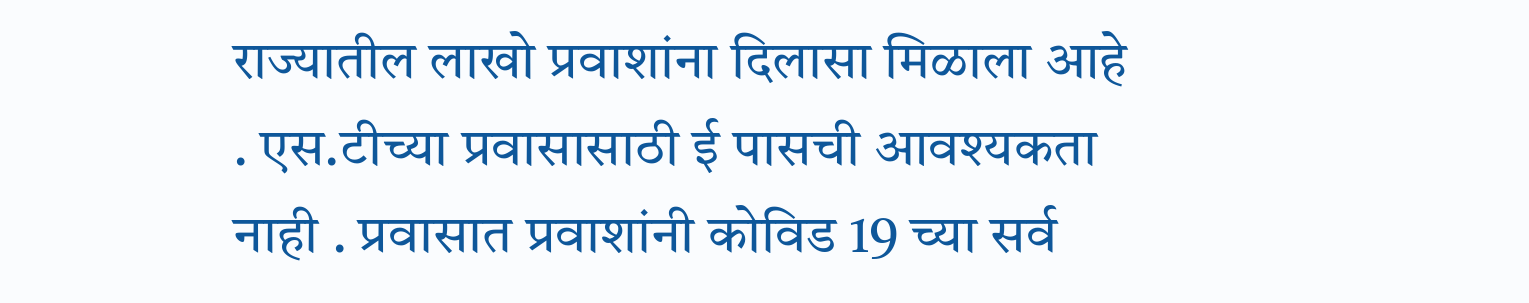राज्यातील लाखो प्रवाशांना दिलासा मिळाला आहे . एस.टीच्या प्रवासासाठी ई पासची आवश्यकता नाही . प्रवासात प्रवाशांनी कोविड 19 च्या सर्व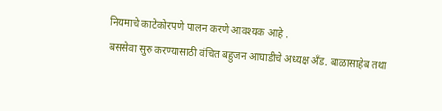नियमाचे काटेकोरपणे पालन करणे आवश्यक आहे .
बससेवा सुरु करण्यासाठी वंचित बहुजन आघाडीचे अध्यक्ष अँड. बाळासाहेब तथा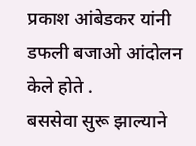प्रकाश आंबेडकर यांनी डफली बजाओ आंदोलन केले होते .
बससेवा सुरू झाल्याने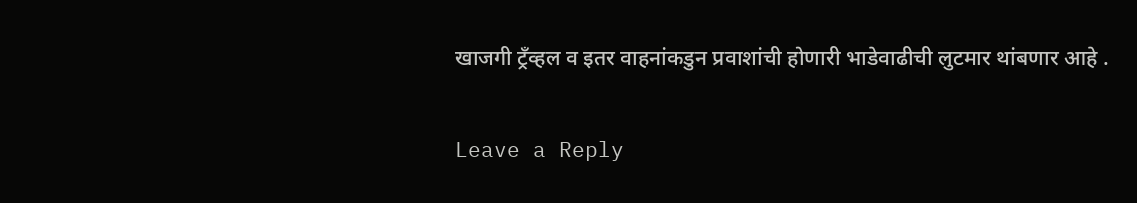खाजगी ट्रँव्हल व इतर वाहनांकडुन प्रवाशांची होणारी भाडेवाढीची लुटमार थांबणार आहे .

Leave a Reply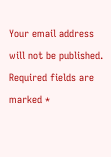Your email address will not be published. Required fields are marked *